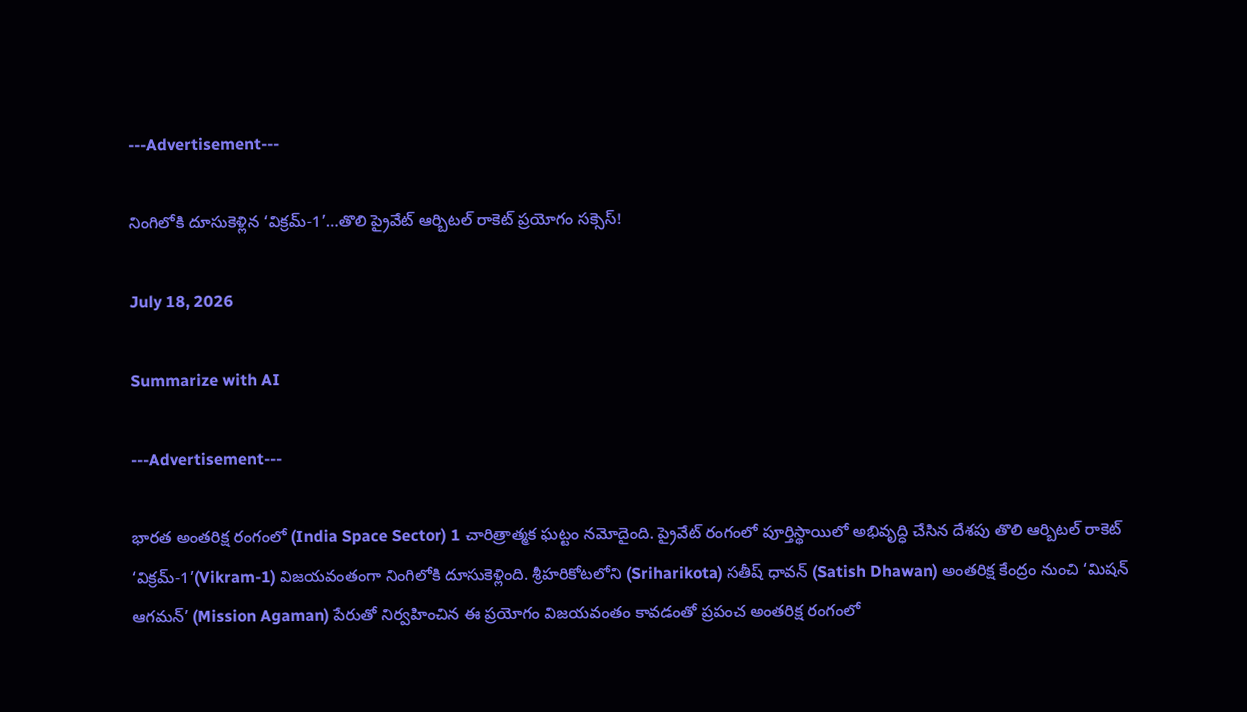---Advertisement---

నింగిలోకి దూసుకెళ్లిన ‘విక్రమ్-1’…తొలి ప్రైవేట్ ఆర్బిటల్ రాకెట్ ప్రయోగం సక్సెస్!

July 18, 2026

Summarize with AI

---Advertisement---

భారత అంతరిక్ష రంగంలో (India Space Sector) 1 చారిత్రాత్మక ఘట్టం నమోదైంది. ప్రైవేట్ రంగంలో పూర్తిస్థాయిలో అభివృద్ధి చేసిన దేశపు తొలి ఆర్బిటల్ రాకెట్ ‘విక్రమ్-1’(Vikram-1) విజయవంతంగా నింగిలోకి దూసుకెళ్లింది. శ్రీహరికోటలోని (Sriharikota) సతీష్ ధావన్ (Satish Dhawan) అంతరిక్ష కేంద్రం నుంచి ‘మిషన్ ఆగమన్’ (Mission Agaman) పేరుతో నిర్వహించిన ఈ ప్రయోగం విజయవంతం కావడంతో ప్రపంచ అంతరిక్ష రంగంలో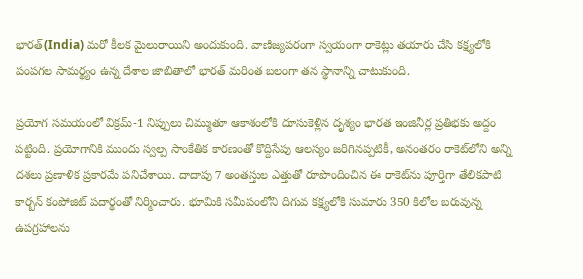భారత్(India) మరో కీలక మైలురాయిని అందుకుంది. వాణిజ్యపరంగా స్వయంగా రాకెట్లు తయారు చేసి కక్ష్యలోకి పంపగల సామర్థ్యం ఉన్న దేశాల జాబితాలో భారత్ మరింత బలంగా తన స్థానాన్ని చాటుకుంది.

ప్రయోగ సమయంలో విక్రమ్-1 నిప్పులు చిమ్ముతూ ఆకాశంలోకి దూసుకెళ్లిన దృశ్యం భారత ఇంజినీర్ల ప్రతిభకు అద్దం పట్టింది. ప్రయోగానికి ముందు స్వల్ప సాంకేతిక కారణంతో కొద్దిసేపు ఆలస్యం జరిగినప్పటికీ, అనంతరం రాకెట్‌లోని అన్ని దశలు ప్రణాళిక ప్రకారమే పనిచేశాయి. దాదాపు 7 అంతస్తుల ఎత్తుతో రూపొందించిన ఈ రాకెట్‌ను పూర్తిగా తేలికపాటి కార్బన్ కంపోజిట్ పదార్థంతో నిర్మించారు. భూమికి సమీపంలోని దిగువ కక్ష్యలోకి సుమారు 350 కిలోల బరువున్న ఉపగ్రహాలను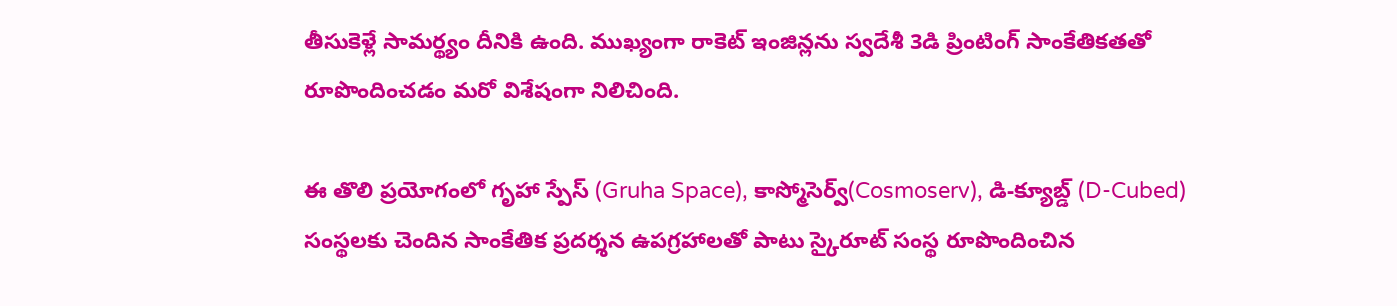తీసుకెళ్లే సామర్థ్యం దీనికి ఉంది. ముఖ్యంగా రాకెట్ ఇంజిన్లను స్వదేశీ 3డి ప్రింటింగ్ సాంకేతికతతో రూపొందించడం మరో విశేషంగా నిలిచింది.

ఈ తొలి ప్రయోగంలో గృహా స్పేస్ (Gruha Space), కాస్మోసెర్వ్(Cosmoserv), డి-క్యూబ్డ్ (D-Cubed) సంస్థలకు చెందిన సాంకేతిక ప్రదర్శన ఉపగ్రహాలతో పాటు స్కైరూట్ సంస్థ రూపొందించిన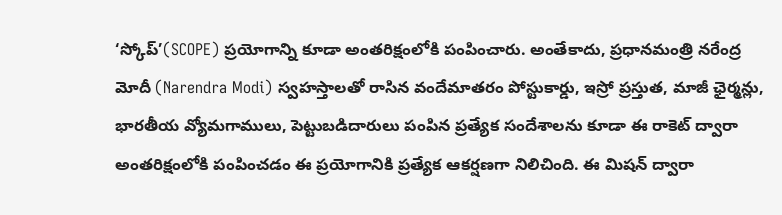‘స్కోప్’(SCOPE) ప్రయోగాన్ని కూడా అంతరిక్షంలోకి పంపించారు. అంతేకాదు, ప్రధానమంత్రి నరేంద్ర మోదీ (Narendra Modi) స్వహస్తాలతో రాసిన వందేమాతరం పోస్టుకార్డు, ఇస్రో ప్రస్తుత, మాజీ ఛైర్మన్లు, భారతీయ వ్యోమగాములు, పెట్టుబడిదారులు పంపిన ప్రత్యేక సందేశాలను కూడా ఈ రాకెట్ ద్వారా అంతరిక్షంలోకి పంపించడం ఈ ప్రయోగానికి ప్రత్యేక ఆకర్షణగా నిలిచింది. ఈ మిషన్ ద్వారా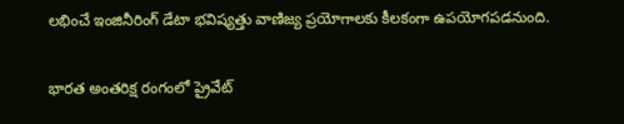లభించే ఇంజినీరింగ్ డేటా భవిష్యత్తు వాణిజ్య ప్రయోగాలకు కీలకంగా ఉపయోగపడనుంది.

భారత అంతరిక్ష రంగంలో ప్రైవేట్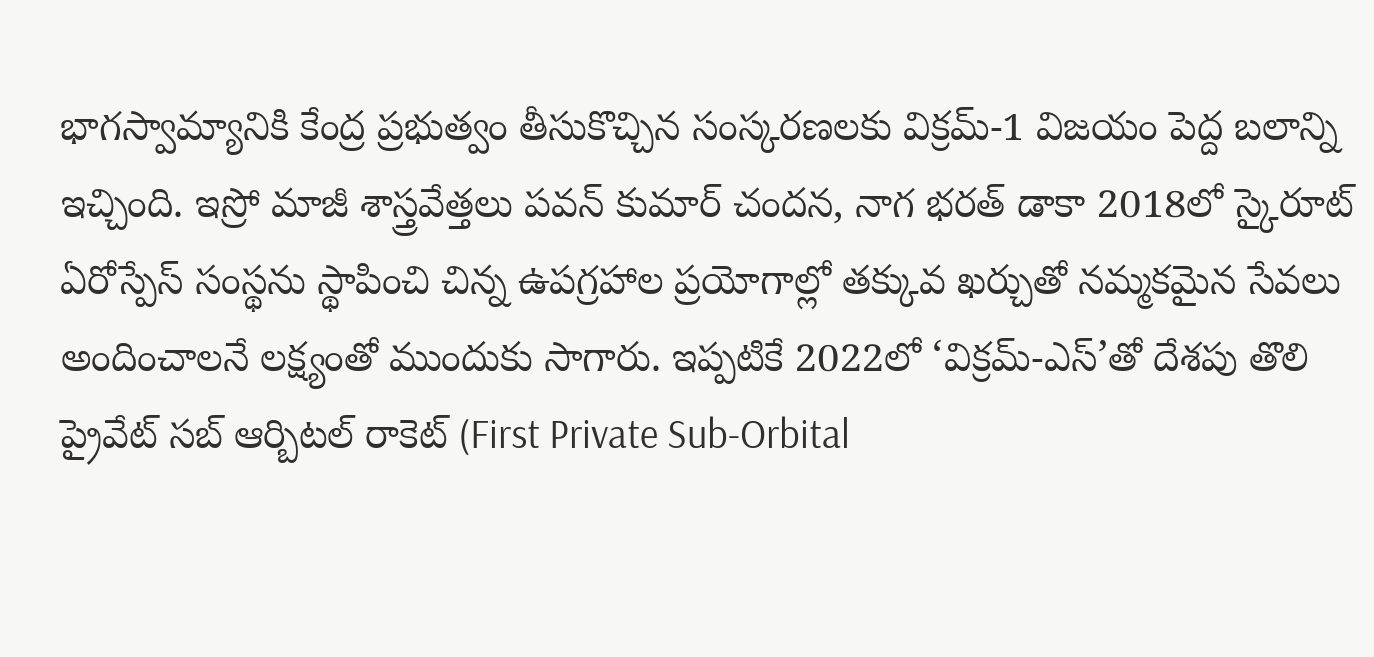భాగస్వామ్యానికి కేంద్ర ప్రభుత్వం తీసుకొచ్చిన సంస్కరణలకు విక్రమ్-1 విజయం పెద్ద బలాన్ని ఇచ్చింది. ఇస్రో మాజీ శాస్త్రవేత్తలు పవన్ కుమార్ చందన, నాగ భరత్ డాకా 2018లో స్కైరూట్ ఏరోస్పేస్ సంస్థను స్థాపించి చిన్న ఉపగ్రహాల ప్రయోగాల్లో తక్కువ ఖర్చుతో నమ్మకమైన సేవలు అందించాలనే లక్ష్యంతో ముందుకు సాగారు. ఇప్పటికే 2022లో ‘విక్రమ్-ఎస్’తో దేశపు తొలి ప్రైవేట్ సబ్ ఆర్బిటల్ రాకెట్ (First Private Sub-Orbital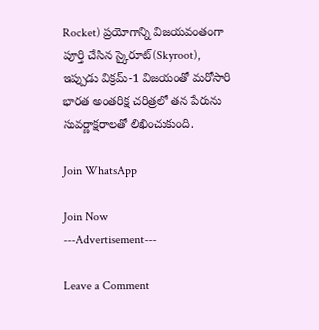Rocket) ప్రయోగాన్ని విజయవంతంగా పూర్తి చేసిన స్కైరూట్(Skyroot), ఇప్పుడు విక్రమ్-1 విజయంతో మరోసారి భారత అంతరిక్ష చరిత్రలో తన పేరును సువర్ణాక్షరాలతో లిఖించుకుంది.

Join WhatsApp

Join Now
---Advertisement---

Leave a Comment